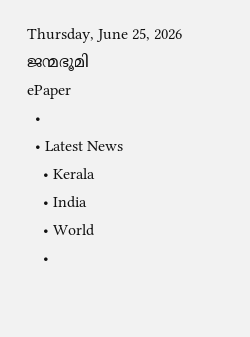Thursday, June 25, 2026
ജന്മഭൂമി
ePaper
  •
  • Latest News
    • Kerala
    • India
    • World
    •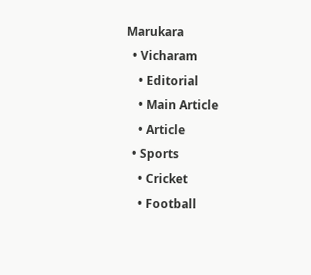Marukara
  • Vicharam
    • Editorial
    • Main Article
    • Article
  • Sports
    • Cricket
    • Football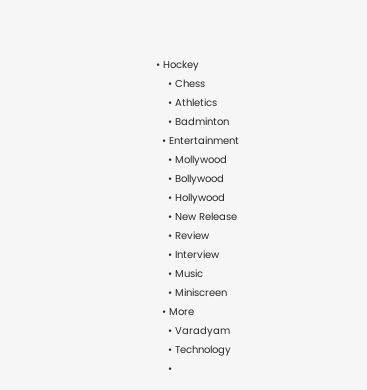• Hockey
    • Chess
    • Athletics
    • Badminton
  • Entertainment
    • Mollywood
    • Bollywood
    • Hollywood
    • New Release
    • Review
    • Interview
    • Music
    • Miniscreen
  • More
    • Varadyam
    • Technology
    •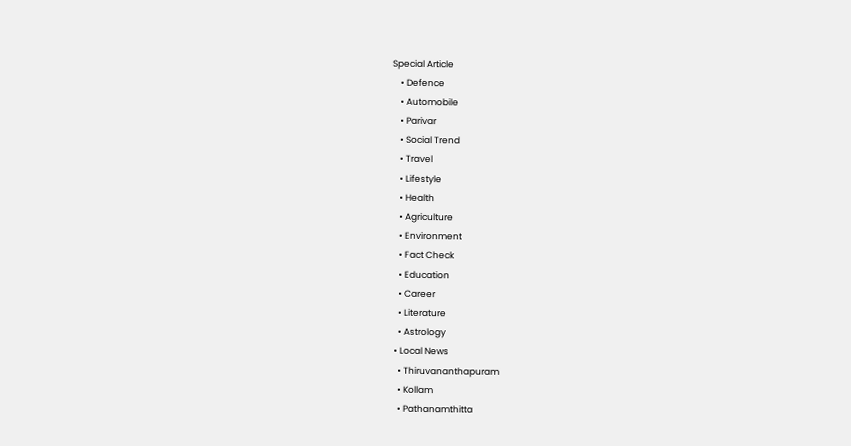Special Article
    • Defence
    • Automobile
    • Parivar
    • Social Trend
    • Travel
    • Lifestyle
    • Health
    • Agriculture
    • Environment
    • Fact Check
    • Education
    • Career
    • Literature
    • Astrology
  • Local News
    • Thiruvananthapuram
    • Kollam
    • Pathanamthitta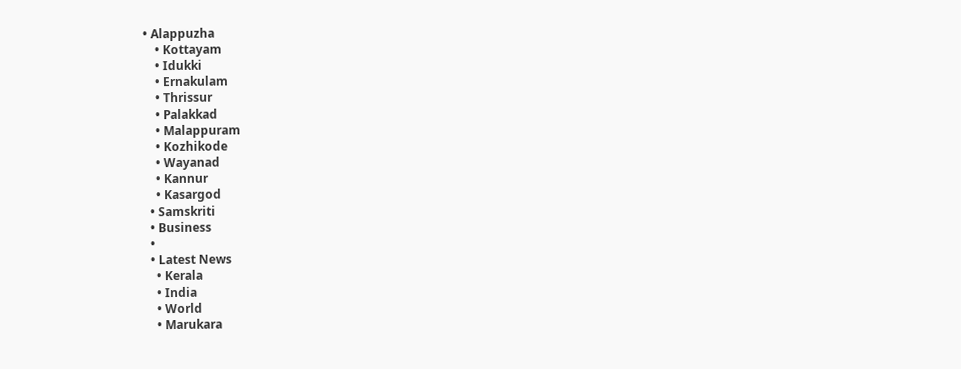• Alappuzha
    • Kottayam
    • Idukki
    • Ernakulam
    • Thrissur
    • Palakkad
    • Malappuram
    • Kozhikode
    • Wayanad
    • Kannur
    • Kasargod
  • Samskriti
  • Business
  •
  • Latest News
    • Kerala
    • India
    • World
    • Marukara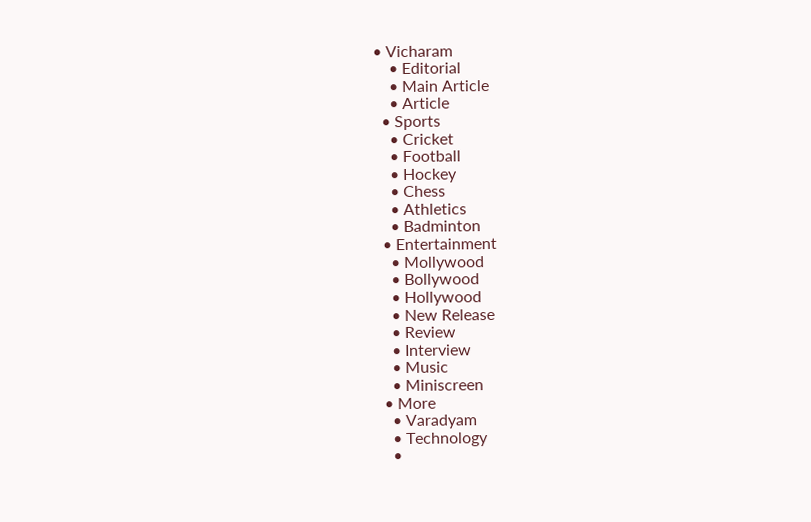• Vicharam
    • Editorial
    • Main Article
    • Article
  • Sports
    • Cricket
    • Football
    • Hockey
    • Chess
    • Athletics
    • Badminton
  • Entertainment
    • Mollywood
    • Bollywood
    • Hollywood
    • New Release
    • Review
    • Interview
    • Music
    • Miniscreen
  • More
    • Varadyam
    • Technology
    •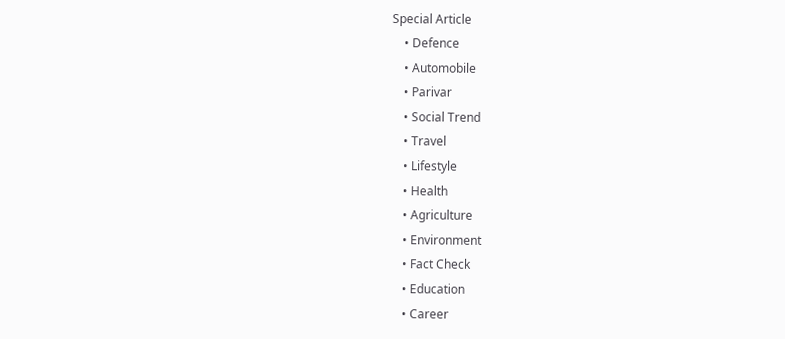Special Article
    • Defence
    • Automobile
    • Parivar
    • Social Trend
    • Travel
    • Lifestyle
    • Health
    • Agriculture
    • Environment
    • Fact Check
    • Education
    • Career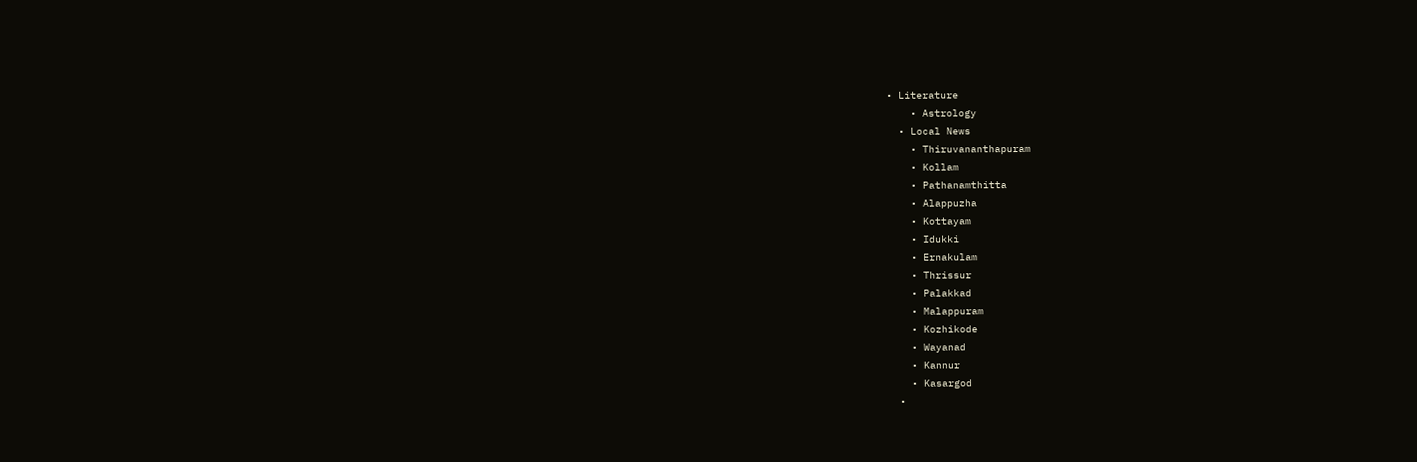• Literature
    • Astrology
  • Local News
    • Thiruvananthapuram
    • Kollam
    • Pathanamthitta
    • Alappuzha
    • Kottayam
    • Idukki
    • Ernakulam
    • Thrissur
    • Palakkad
    • Malappuram
    • Kozhikode
    • Wayanad
    • Kannur
    • Kasargod
  •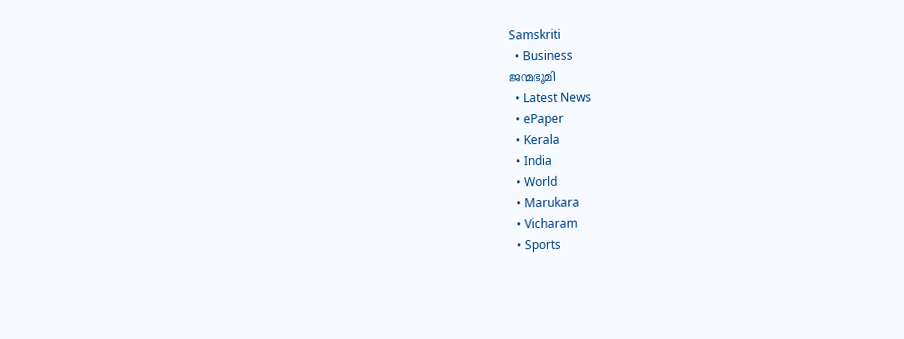Samskriti
  • Business
ജന്മഭൂമി
  • Latest News
  • ePaper
  • Kerala
  • India
  • World
  • Marukara
  • Vicharam
  • Sports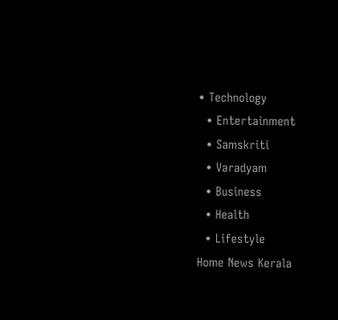• Technology
  • Entertainment
  • Samskriti
  • Varadyam
  • Business
  • Health
  • Lifestyle
Home News Kerala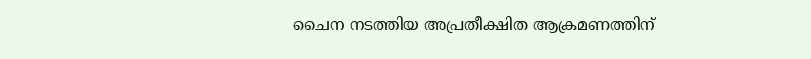ചൈന നടത്തിയ അപ്രതീക്ഷിത ആക്രമണത്തിന്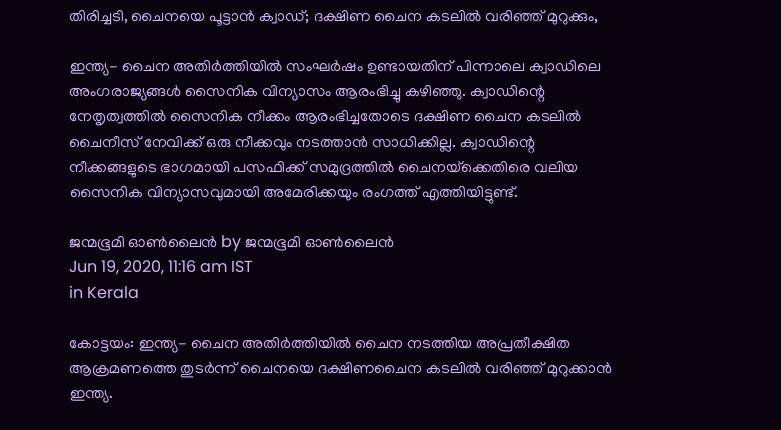തിരിച്ചടി, ചൈനയെ പൂട്ടാന്‍ ക്വാഡ്; ദക്ഷിണ ചൈന കടലില്‍ വരിഞ്ഞ് മുറുക്കും,

ഇന്ത്യ- ചൈന അതിര്‍ത്തിയില്‍ സംഘര്‍ഷം ഉണ്ടായതിന് പിന്നാലെ ക്വാഡിലെ അംഗരാജ്യങ്ങള്‍ സൈനിക വിന്യാസം ആരംഭിച്ചു കഴിഞ്ഞു. ക്വാഡിന്റെ നേതൃത്വത്തില്‍ സൈനിക നീക്കം ആരംഭിച്ചതോടെ ദക്ഷിണ ചൈന കടലില്‍ ചൈനീസ് നേവിക്ക് ഒരു നീക്കവും നടത്താന്‍ സാധിക്കില്ല. ക്വാഡിന്റെ നീക്കങ്ങളുടെ ഭാഗമായി പസഫിക്ക് സമുദ്രത്തില്‍ ചൈനയ്‌ക്കെതിരെ വലിയ സൈനിക വിന്യാസവുമായി അമേരിക്കയും രംഗത്ത് എത്തിയിട്ടുണ്ട്.

ജന്മഭൂമി ഓണ്‍ലൈന്‍ by ജന്മഭൂമി ഓണ്‍ലൈന്‍
Jun 19, 2020, 11:16 am IST
in Kerala

കോട്ടയം: ഇന്ത്യ- ചൈന അതിര്‍ത്തിയില്‍ ചൈന നടത്തിയ അപ്രതീക്ഷിത ആക്രമണത്തെ തുടര്‍ന്ന് ചൈനയെ ദക്ഷിണചൈന കടലില്‍ വരിഞ്ഞ് മുറുക്കാന്‍ ഇന്ത്യ.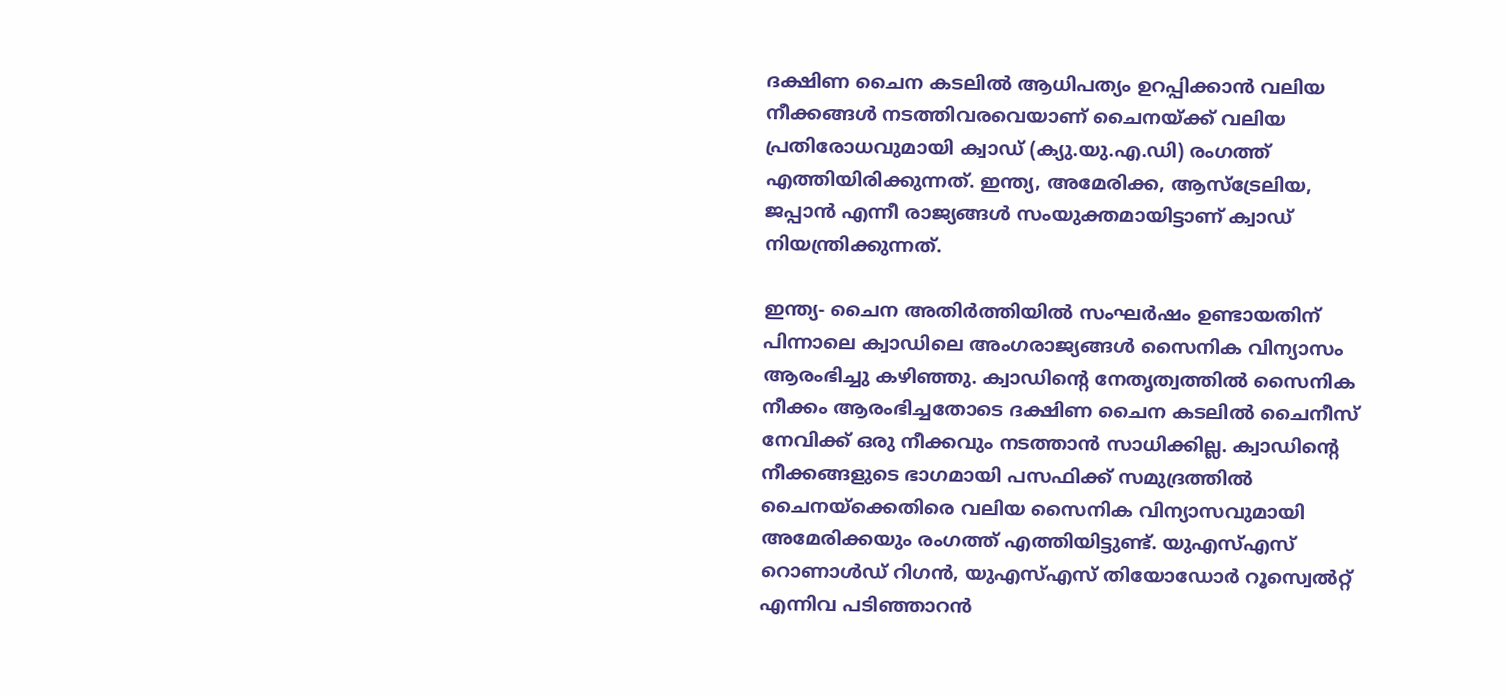ദക്ഷിണ ചൈന കടലില്‍ ആധിപത്യം ഉറപ്പിക്കാന്‍ വലിയ നീക്കങ്ങള്‍ നടത്തിവരവെയാണ് ചൈനയ്‌ക്ക് വലിയ പ്രതിരോധവുമായി ക്വാഡ് (ക്യു.യു.എ.ഡി) രംഗത്ത് എത്തിയിരിക്കുന്നത്. ഇന്ത്യ, അമേരിക്ക, ആസ്‌ട്രേലിയ, ജപ്പാന്‍ എന്നീ രാജ്യങ്ങള്‍ സംയുക്തമായിട്ടാണ് ക്വാഡ് നിയന്ത്രിക്കുന്നത്.

ഇന്ത്യ- ചൈന അതിര്‍ത്തിയില്‍ സംഘര്‍ഷം ഉണ്ടായതിന് പിന്നാലെ ക്വാഡിലെ അംഗരാജ്യങ്ങള്‍ സൈനിക വിന്യാസം ആരംഭിച്ചു കഴിഞ്ഞു. ക്വാഡിന്റെ നേതൃത്വത്തില്‍ സൈനിക നീക്കം ആരംഭിച്ചതോടെ ദക്ഷിണ ചൈന കടലില്‍ ചൈനീസ് നേവിക്ക് ഒരു നീക്കവും നടത്താന്‍ സാധിക്കില്ല. ക്വാഡിന്റെ നീക്കങ്ങളുടെ ഭാഗമായി പസഫിക്ക് സമുദ്രത്തില്‍ ചൈനയ്‌ക്കെതിരെ വലിയ സൈനിക വിന്യാസവുമായി അമേരിക്കയും രംഗത്ത് എത്തിയിട്ടുണ്ട്. യുഎസ്എസ് റൊണാള്‍ഡ് റിഗന്‍, യുഎസ്എസ് തിയോഡോര്‍ റൂസ്വെല്‍റ്റ് എന്നിവ പടിഞ്ഞാറന്‍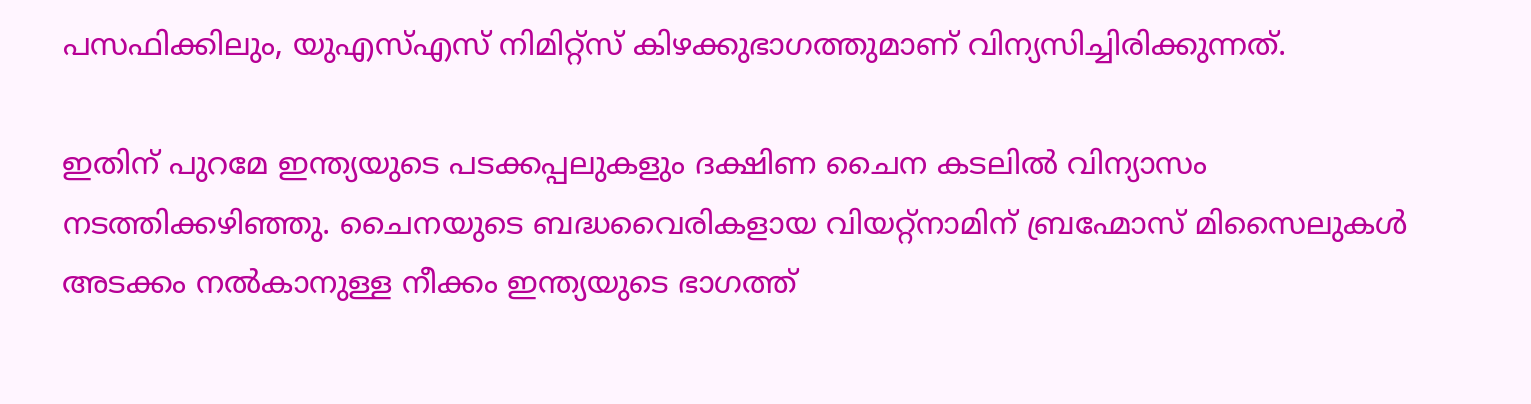പസഫിക്കിലും, യുഎസ്എസ് നിമിറ്റ്‌സ് കിഴക്കുഭാഗത്തുമാണ് വിന്യസിച്ചിരിക്കുന്നത്.

ഇതിന് പുറമേ ഇന്ത്യയുടെ പടക്കപ്പലുകളും ദക്ഷിണ ചൈന കടലില്‍ വിന്യാസം നടത്തിക്കഴിഞ്ഞു. ചൈനയുടെ ബദ്ധവൈരികളായ വിയറ്റ്‌നാമിന് ബ്രഹ്മോസ് മിസൈലുകള്‍ അടക്കം നല്‍കാനുള്ള നീക്കം ഇന്ത്യയുടെ ഭാഗത്ത്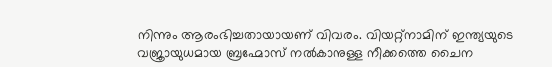നിന്നും ആരംഭിച്ചതായായണ് വിവരം. വിയറ്റ്‌നാമിന് ഇന്ത്യയുടെ വജ്രായുധമായ ബ്രഹ്മോസ് നല്‍കാനുള്ള നീക്കത്തെ ചൈന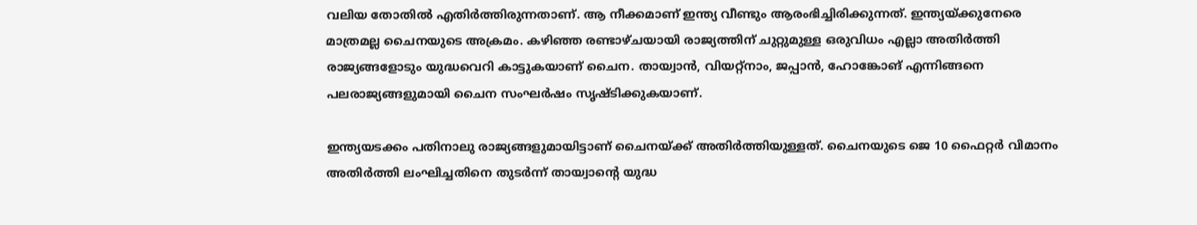വലിയ തോതില്‍ എതിര്‍ത്തിരുന്നതാണ്. ആ നീക്കമാണ് ഇന്ത്യ വീണ്ടും ആരംഭിച്ചിരിക്കുന്നത്. ഇന്ത്യയ്‌ക്കുനേരെ മാത്രമല്ല ചൈനയുടെ അക്രമം. കഴിഞ്ഞ രണ്ടാഴ്ചയായി രാജ്യത്തിന് ചുറ്റുമുള്ള ഒരുവിധം എല്ലാ അതിര്‍ത്തി രാജ്യങ്ങളോടും യുദ്ധവെറി കാട്ടുകയാണ് ചൈന. തായ്വാന്‍, വിയറ്റ്‌നാം, ജപ്പാന്‍, ഹോങ്കോങ് എന്നിങ്ങനെ പലരാജ്യങ്ങളുമായി ചൈന സംഘര്‍ഷം സൃഷ്ടിക്കുകയാണ്.

ഇന്ത്യയടക്കം പതിനാലു രാജ്യങ്ങളുമായിട്ടാണ് ചൈനയ്‌ക്ക് അതിര്‍ത്തിയുള്ളത്. ചൈനയുടെ ജെ 10 ഫൈറ്റര്‍ വിമാനം അതിര്‍ത്തി ലംഘിച്ചതിനെ തുടര്‍ന്ന് തായ്വാന്റെ യുദ്ധ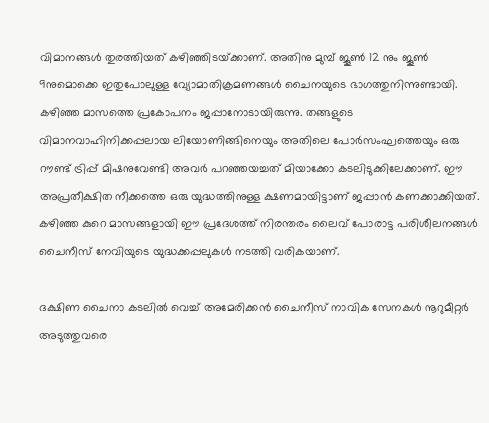വിമാനങ്ങള്‍ തുരത്തിയത് കഴിഞ്ഞിടയ്‌ക്കാണ്. അതിനു മുമ്പ് ജൂണ്‍ 12 നും ജൂണ്‍ 9നുമൊക്കെ ഇതുപോലുള്ള വ്യോമാതിക്രമണങ്ങള്‍ ചൈനയുടെ ഭാഗത്തുനിന്നുണ്ടായി. കഴിഞ്ഞ മാസത്തെ പ്രകോപനം ജപ്പാനോടായിരുന്നു. തങ്ങളുടെ വിമാനവാഹിനിക്കപ്പലായ ലിയോണിങ്ങിനെയും അതിലെ പോര്‍സംഘത്തെയും ഒരു റൗണ്ട് ട്രിപ്പ് മിഷനുവേണ്ടി അവര്‍ പറഞ്ഞയച്ചത് മിയാക്കോ കടലിടുക്കിലേക്കാണ്. ഈ അപ്രതീക്ഷിത നീക്കത്തെ ഒരു യുദ്ധത്തിനുള്ള ക്ഷണമായിട്ടാണ് ജപ്പാന്‍ കണക്കാക്കിയത്. കഴിഞ്ഞ കുറെ മാസങ്ങളായി ഈ പ്രദേശത്ത് നിരന്തരം ലൈവ് പോരാട്ട പരിശീലനങ്ങള്‍ ചൈനീസ് നേവിയുടെ യുദ്ധക്കപ്പലുകള്‍ നടത്തി വരികയാണ്.

ദക്ഷിണ ചൈനാ കടലില്‍ വെച്ച് അമേരിക്കന്‍ ചൈനീസ് നാവിക സേനകള്‍ നൂറുമീറ്റര്‍ അടുത്തുവരെ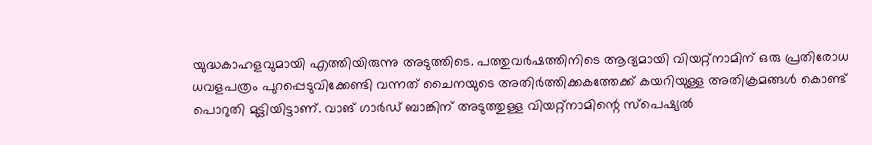യുദ്ധകാഹളവുമായി എത്തിയിരുന്നു അടുത്തിടെ. പത്തുവര്‍ഷത്തിനിടെ ആദ്യമായി വിയറ്റ്‌നാമിന് ഒരു പ്രതിരോധ ധവളപത്രം പുറപ്പെടുവിക്കേണ്ടി വന്നത് ചൈനയുടെ അതിര്‍ത്തിക്കകത്തേക്ക് കയറിയുള്ള അതിക്രമങ്ങള്‍ കൊണ്ട് പൊറുതി മുട്ടിയിട്ടാണ്. വാങ് ഗാര്‍ഡ് ബാങ്കിന് അടുത്തുള്ള വിയറ്റ്‌നാമിന്റെ സ്പെഷ്യല്‍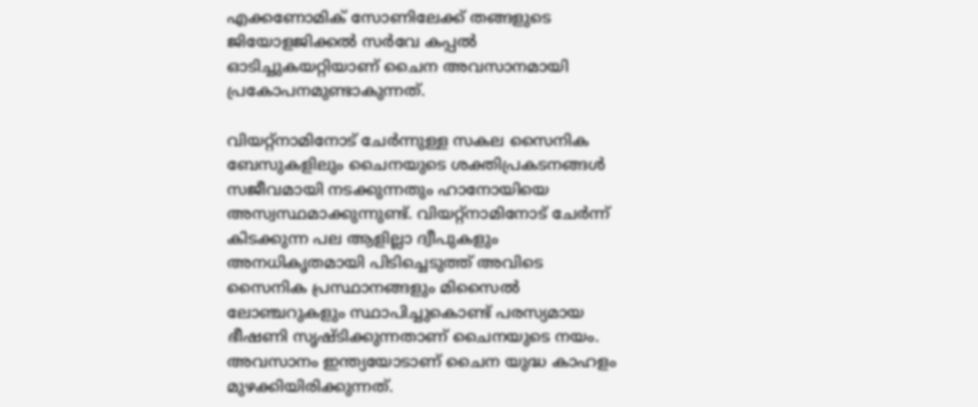എക്കണോമിക് സോണിലേക്ക് തങ്ങളുടെ ജിയോളജിക്കല്‍ സര്‍വേ കപ്പല്‍ ഓടിച്ചുകയറ്റിയാണ് ചൈന അവസാനമായി പ്രകോപനമുണ്ടാകുന്നത്.

വിയറ്റ്‌നാമിനോട് ചേര്‍ന്നുള്ള സകല സൈനിക ബേസുകളിലും ചൈനയുടെ ശക്തിപ്രകടനങ്ങള്‍ സജീവമായി നടക്കുന്നതും ഹാനോയിയെ അസ്വസ്ഥമാക്കുന്നുണ്ട്. വിയറ്റ്‌നാമിനോട് ചേര്‍ന്ന് കിടക്കുന്ന പല ആളില്ലാ ദ്വീപുകളും അനധികൃതമായി പിടിച്ചെടുത്ത് അവിടെ സൈനിക പ്രസ്ഥാനങ്ങളും മിസൈല്‍ ലോഞ്ചറുകളും സ്ഥാപിച്ചുകൊണ്ട് പരസ്യമായ ഭീഷണി സൃഷ്ടിക്കുന്നതാണ് ചൈനയുടെ നയം. അവസാനം ഇന്ത്യയോടാണ് ചൈന യുദ്ധ കാഹളം മുഴക്കിയിരിക്കുന്നത്.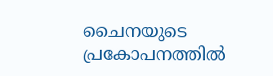ചൈനയുടെ പ്രകോപനത്തില്‍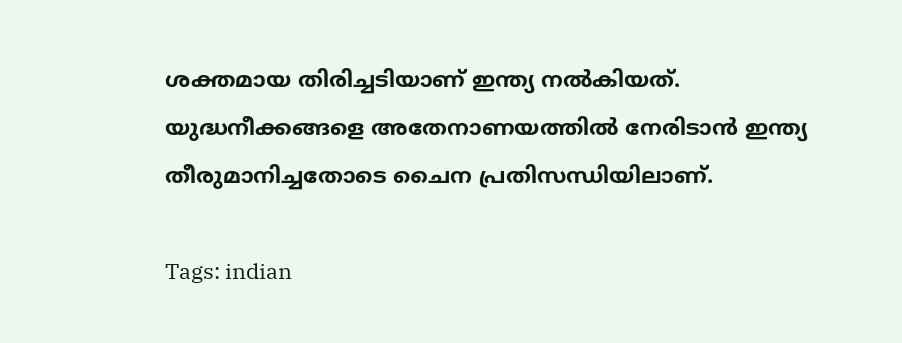ശക്തമായ തിരിച്ചടിയാണ് ഇന്ത്യ നല്‍കിയത്. യുദ്ധനീക്കങ്ങളെ അതേനാണയത്തില്‍ നേരിടാന്‍ ഇന്ത്യ തീരുമാനിച്ചതോടെ ചൈന പ്രതിസന്ധിയിലാണ്.

Tags: indian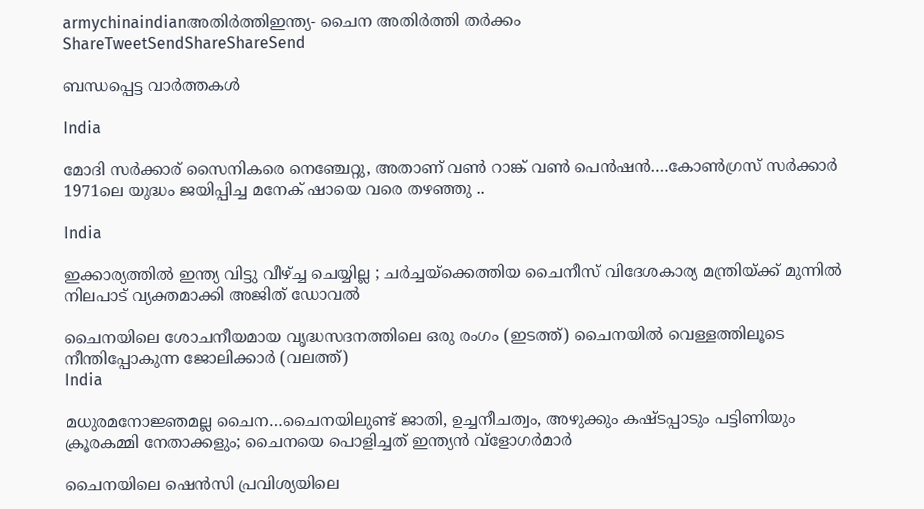armychinaindianഅതിര്‍ത്തിഇന്ത്യ- ചൈന അതിര്‍ത്തി തര്‍ക്കം
ShareTweetSendShareShareSend

ബന്ധപ്പെട്ട വാര്‍ത്തകള്‍

India

മോദി സര്‍ക്കാര‍് സൈനികരെ നെഞ്ചേറ്റു, അതാണ് വണ്‍ റാങ്ക് വണ്‍ പെന്‍ഷന്‍….കോണ്‍ഗ്രസ് സര്‍ക്കാര്‍ 1971ലെ യുദ്ധം ജയിപ്പിച്ച മനേക് ഷായെ വരെ തഴഞ്ഞു ..

India

ഇക്കാര്യത്തിൽ ഇന്ത്യ വിട്ടു വീഴ്‌ച്ച ചെയ്യില്ല ; ചർച്ചയ്‌ക്കെത്തിയ ചൈനീസ് വിദേശകാര്യ മന്ത്രിയ്‌ക്ക് മുന്നിൽ നിലപാട് വ്യക്തമാക്കി അജിത് ഡോവൽ

ചൈനയിലെ ശോചനീയമായ വൃദ്ധസദനത്തിലെ ഒരു രംഗം (ഇടത്ത്) ചൈനയില്‍ വെള്ളത്തിലൂടെ നീന്തിപ്പോകുന്ന ജോലിക്കാര്‍ (വലത്ത്)
India

മധുരമനോജ്ഞമല്ല ചൈന…ചൈനയിലുണ്ട് ജാതി, ഉച്ചനീചത്വം, അഴുക്കും കഷ്ടപ്പാടും പട്ടിണിയും ക്രൂരകമ്മി നേതാക്കളും; ചൈനയെ പൊളിച്ചത് ഇന്ത്യന്‍ വ്ളോഗര്‍മാര്‍

ചൈനയിലെ ഷെൻസി പ്രവിശ്യയിലെ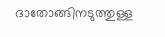ദാതോങ്ങിനടുത്തുള്ള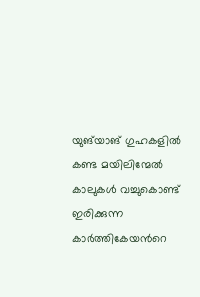യുങ്‌യാങ് ഗുഹകളിൽ കണ്ട മയിലിന്മേൽ കാലുകൾ വച്ചുകൊണ്ട് ഇരിക്കുന്ന കാർത്തികേയന്‍റെ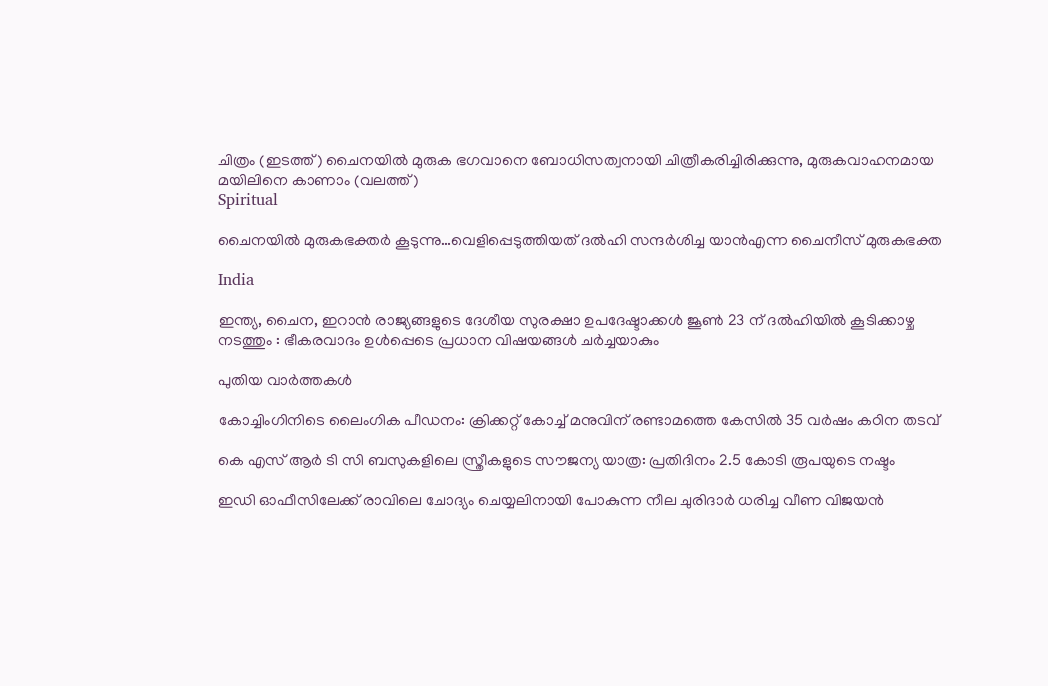ചിത്രം (ഇടത്ത്) ചൈനയില്‍ മുരുക ഭഗവാനെ ബോധിസത്വനായി ചിത്രീകരിച്ചിരിക്കുന്നു, മുരുകവാഹനമായ മയിലിനെ കാണാം (വലത്ത്)
Spiritual

ചൈനയില്‍ മുരുകഭക്തര്‍ കൂടുന്നു…വെളിപ്പെടുത്തിയത് ദല്‍ഹി സന്ദര്‍ശിച്ച യാന്‍എന്ന ചൈനീസ് മുരുകഭക്ത

India

ഇന്ത്യ, ചൈന, ഇറാൻ രാജ്യങ്ങളുടെ ദേശീയ സുരക്ഷാ ഉപദേഷ്ടാക്കൾ ജൂൺ 23 ന് ദൽഹിയിൽ കൂടിക്കാഴ്ച നടത്തും : ഭീകരവാദം ഉൾപ്പെടെ പ്രധാന വിഷയങ്ങൾ ചർച്ചയാകും

പുതിയ വാര്‍ത്തകള്‍

കോച്ചിംഗിനിടെ ലൈംഗിക പീഡനം: ക്രിക്കറ്റ് കോച്ച് മനുവിന് രണ്ടാമത്തെ കേസില്‍ 35 വര്‍ഷം കഠിന തടവ്

കെ എസ് ആര്‍ ടി സി ബസുകളിലെ സ്ത്രീകളുടെ സൗജന്യ യാത്ര: പ്രതിദിനം 2.5 കോടി രൂപയുടെ നഷ്ടം

ഇഡി ഓഫീസിലേക്ക് രാവിലെ ചോദ്യം ചെയ്യലിനായി പോകുന്ന നീല ചുരിദാര്‍ ധരിച്ച വീണ വിജയന്‍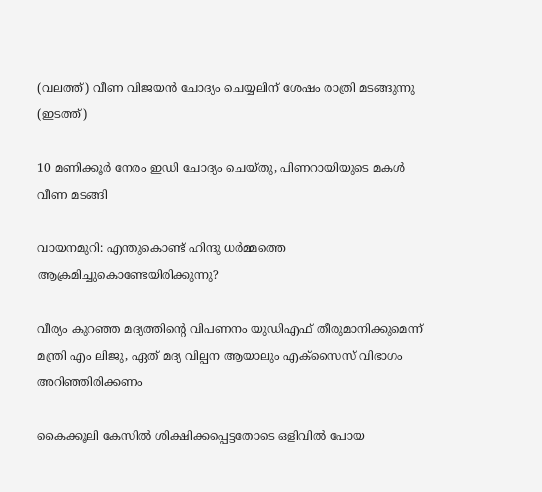(വലത്ത്) വീണ വിജയന്‍ ചോദ്യം ചെയ്യലിന് ശേഷം രാത്രി മടങ്ങുന്നു (ഇടത്ത്)

10 മണിക്കൂര്‍ നേരം ഇഡി ചോദ്യം ചെയ്തു, പിണറായിയുടെ മകള്‍ വീണ മടങ്ങി

വായനമുറി: എന്തുകൊണ്ട് ഹിന്ദു ധർമ്മത്തെ ആക്രമിച്ചുകൊണ്ടേയിരിക്കുന്നു?

വീര്യം കുറഞ്ഞ മദ്യത്തിന്റെ വിപണനം യുഡിഎഫ് തീരുമാനിക്കുമെന്ന് മന്ത്രി എം ലിജു, ഏത് മദ്യ വില്പന ആയാലും എക്‌സൈസ് വിഭാഗം അറിഞ്ഞിരിക്കണം

കൈക്കൂലി കേസില്‍ ശിക്ഷിക്കപ്പെട്ടതോടെ ഒളിവില്‍ പോയ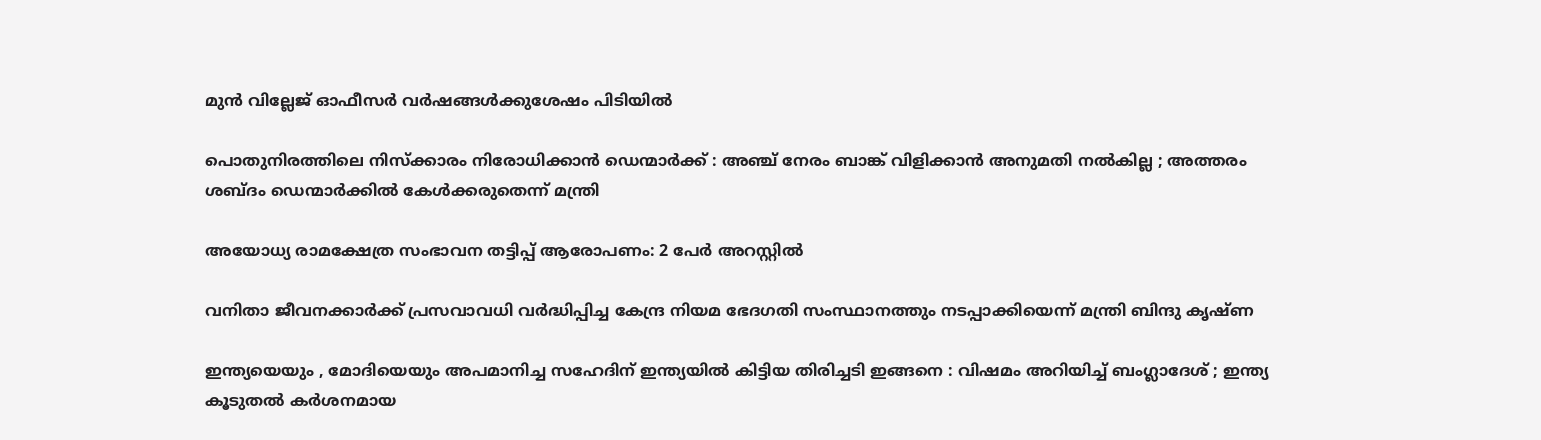മുന്‍ വില്ലേജ് ഓഫീസര്‍ വര്‍ഷങ്ങള്‍ക്കുശേഷം പിടിയില്‍

പൊതുനിരത്തിലെ നിസ്ക്കാരം നിരോധിക്കാൻ ഡെന്മാർക്ക് : അഞ്ച് നേരം ബാങ്ക് വിളിക്കാൻ അനുമതി നൽകില്ല ; അത്തരം ശബ്ദം ഡെന്മാർക്കിൽ കേൾക്കരുതെന്ന് മന്ത്രി

അയോധ്യ രാമക്ഷേത്ര സംഭാവന തട്ടിപ്പ് ആരോപണം: 2 പേര്‍ അറസ്റ്റില്‍

വനിതാ ജീവനക്കാര്‍ക്ക് പ്രസവാവധി വര്‍ദ്ധിപ്പിച്ച കേന്ദ്ര നിയമ ഭേദഗതി സംസ്ഥാനത്തും നടപ്പാക്കിയെന്ന് മന്ത്രി ബിന്ദു കൃഷ്ണ

ഇന്ത്യയെയും , മോദിയെയും അപമാനിച്ച സഹേദിന് ഇന്ത്യയിൽ കിട്ടിയ തിരിച്ചടി ഇങ്ങനെ : വിഷമം അറിയിച്ച് ബംഗ്ലാദേശ് ; ഇന്ത്യ കൂടുതൽ കർശനമായ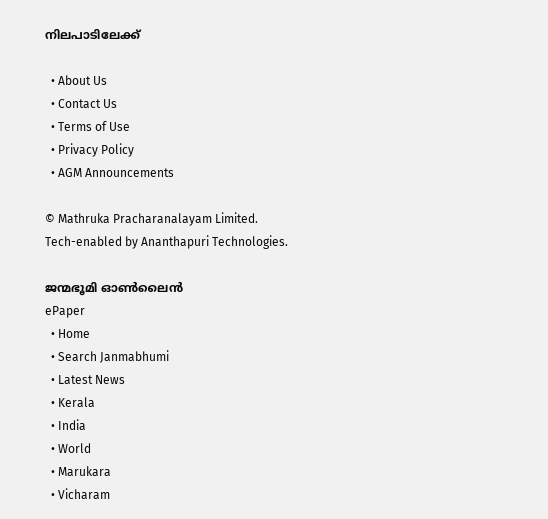നിലപാടിലേക്ക്

  • About Us
  • Contact Us
  • Terms of Use
  • Privacy Policy
  • AGM Announcements

© Mathruka Pracharanalayam Limited.
Tech-enabled by Ananthapuri Technologies.

ജന്മഭൂമി ഓണ്‍ലൈന്‍
ePaper
  • Home
  • Search Janmabhumi
  • Latest News
  • Kerala
  • India
  • World
  • Marukara
  • Vicharam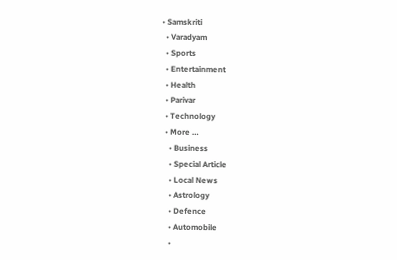• Samskriti
  • Varadyam
  • Sports
  • Entertainment
  • Health
  • Parivar
  • Technology
  • More …
    • Business
    • Special Article
    • Local News
    • Astrology
    • Defence
    • Automobile
    •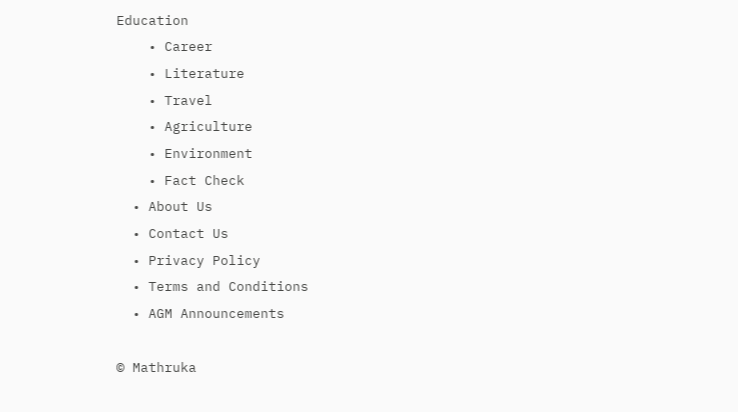Education
    • Career
    • Literature
    • Travel
    • Agriculture
    • Environment
    • Fact Check
  • About Us
  • Contact Us
  • Privacy Policy
  • Terms and Conditions
  • AGM Announcements

© Mathruka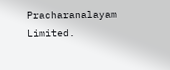Pracharanalayam Limited.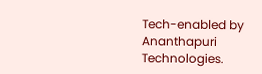Tech-enabled by Ananthapuri Technologies.